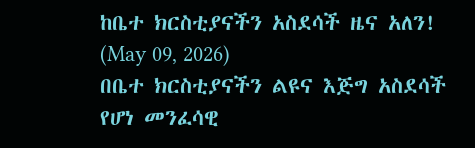ከቤተ ክርስቲያናችን አስደሳች ዜና አለን!
(May 09, 2026)
በቤተ ክርስቲያናችን ልዩና እጅግ አስደሳች የሆነ መንፈሳዊ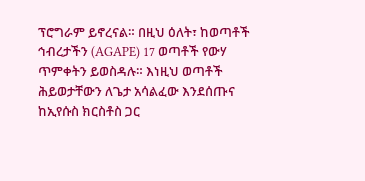ፕሮግራም ይኖረናል። በዚህ ዕለት፣ ከወጣቶች ኅብረታችን (AGAPE) 17 ወጣቶች የውሃ ጥምቀትን ይወስዳሉ። እነዚህ ወጣቶች ሕይወታቸውን ለጌታ አሳልፈው እንደሰጡና ከኢየሱስ ክርስቶስ ጋር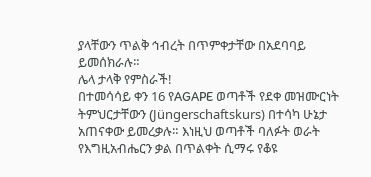ያላቸውን ጥልቅ ኅብረት በጥምቀታቸው በአደባባይ ይመሰክራሉ።
ሌላ ታላቅ የምስራች!
በተመሳሳይ ቀን 16 የAGAPE ወጣቶች የደቀ መዝሙርነት ትምህርታቸውን (Jüngerschaftskurs) በተሳካ ሁኔታ አጠናቀው ይመረቃሉ። እነዚህ ወጣቶች ባለፉት ወራት የእግዚአብሔርን ቃል በጥልቀት ሲማሩ የቆዩ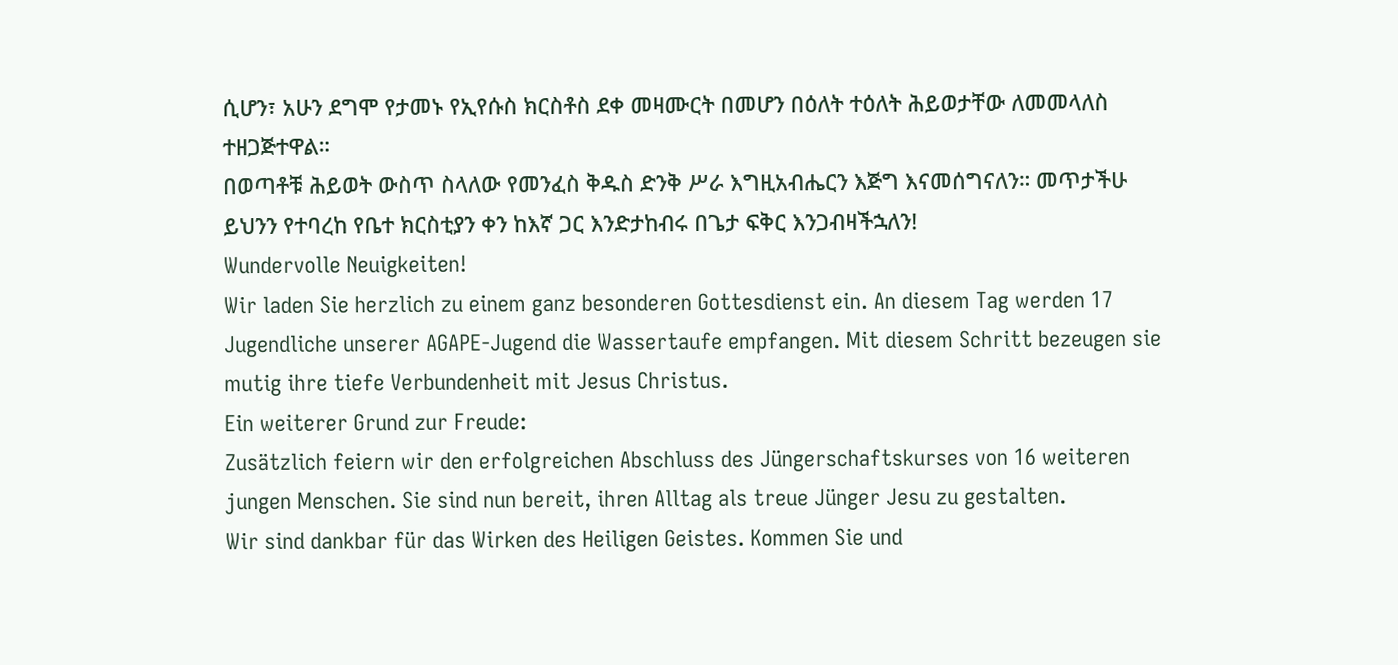ሲሆን፣ አሁን ደግሞ የታመኑ የኢየሱስ ክርስቶስ ደቀ መዛሙርት በመሆን በዕለት ተዕለት ሕይወታቸው ለመመላለስ ተዘጋጅተዋል።
በወጣቶቹ ሕይወት ውስጥ ስላለው የመንፈስ ቅዱስ ድንቅ ሥራ እግዚአብሔርን እጅግ እናመሰግናለን። መጥታችሁ ይህንን የተባረከ የቤተ ክርስቲያን ቀን ከእኛ ጋር እንድታከብሩ በጌታ ፍቅር እንጋብዛችኋለን!
Wundervolle Neuigkeiten!
Wir laden Sie herzlich zu einem ganz besonderen Gottesdienst ein. An diesem Tag werden 17 Jugendliche unserer AGAPE-Jugend die Wassertaufe empfangen. Mit diesem Schritt bezeugen sie mutig ihre tiefe Verbundenheit mit Jesus Christus.
Ein weiterer Grund zur Freude:
Zusätzlich feiern wir den erfolgreichen Abschluss des Jüngerschaftskurses von 16 weiteren jungen Menschen. Sie sind nun bereit, ihren Alltag als treue Jünger Jesu zu gestalten.
Wir sind dankbar für das Wirken des Heiligen Geistes. Kommen Sie und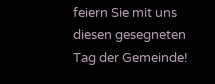feiern Sie mit uns diesen gesegneten Tag der Gemeinde!